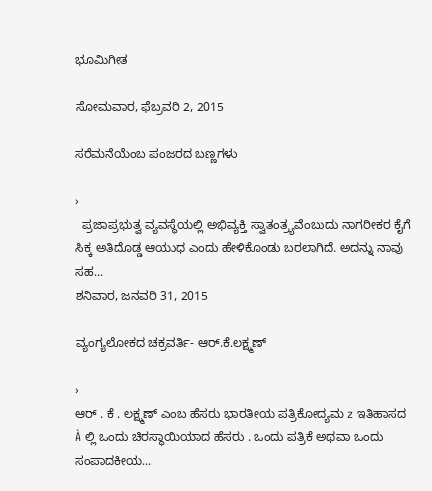ಭೂಮಿಗೀತ

ಸೋಮವಾರ, ಫೆಬ್ರವರಿ 2, 2015

ಸರೆಮನೆಯೆಂಬ ಪಂಜರದ ಬಣ್ಣಗಳು

›
  ಪ್ರಜಾಪ್ರಭುತ್ವ ವ್ಯವಸ್ಥೆಯಲ್ಲಿ ಅಭಿವ್ಯಕ್ತಿ ಸ್ವಾತಂತ್ರ್ಯವೆಂಬುದು ನಾಗರೀಕರ ಕೈಗೆ ಸಿಕ್ಕ ಅತಿದೊಡ್ಡ ಆಯುಧ ಎಂದು ಹೇಳಿಕೊಂಡು ಬರಲಾಗಿದೆ. ಅದನ್ನು ನಾವು ಸಹ...
ಶನಿವಾರ, ಜನವರಿ 31, 2015

ವ್ಯಂಗ್ಯಲೋಕದ ಚಕ್ರವರ್ತಿ- ಆರ್.ಕೆ.ಲಕ್ಷ್ಮಣ್

›
ಆರ್ . ಕೆ . ಲಕ್ಷ್ಮಣ್ ಎಂಬ ಹೆಸರು ಭಾರತೀಯ ಪತ್ರಿಕೋದ್ಯಮ z ಇತಿಹಾಸದ À ಲ್ಲಿ ಒಂದು ಚಿರಸ್ಥಾಯಿಯಾದ ಹೆಸರು . ಒಂದು ಪತ್ರಿಕೆ ಅಥವಾ ಒಂದು ಸಂಪಾದಕೀಯ...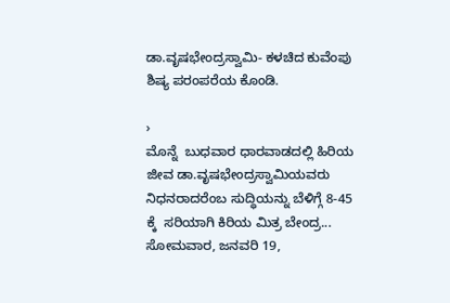ಡಾ.ವೃಷಭೇಂದ್ರಸ್ವಾಮಿ- ಕಳಚಿದ ಕುವೆಂಪು ಶಿಷ್ಯ ಪರಂಪರೆಯ ಕೊಂಡಿ.

›
ಮೊನ್ನೆ  ಬುಧವಾರ ಧಾರವಾಡದಲ್ಲಿ ಹಿರಿಯ ಜೀವ ಡಾ.ವೃಷಭೇಂದ್ರಸ್ವಾಮಿಯವರು ನಿಧನರಾದರೆಂಬ ಸುದ್ಧಿಯನ್ನು ಬೆಳಿಗ್ಗೆ 8-45 ಕ್ಕೆ  ಸರಿಯಾಗಿ ಕಿರಿಯ ಮಿತ್ರ ಬೇಂದ್ರ...
ಸೋಮವಾರ, ಜನವರಿ 19,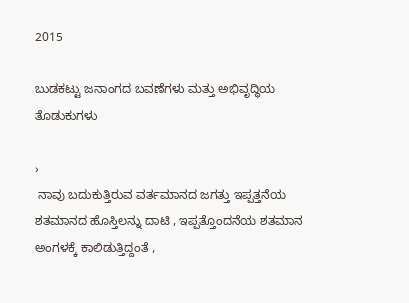2015

ಬುಡಕಟ್ಟು ಜನಾಂಗದ ಬವಣೆಗಳು ಮತ್ತು ಅಭಿವೃದ್ಧಿಯ ತೊಡುಕುಗಳು

›
 ನಾವು ಬದುಕುತ್ತಿರುವ ವರ್ತಮಾನದ ಜಗತ್ತು ಇಪ್ಪತ್ತನೆಯ ಶತಮಾನದ ಹೊಸ್ತಿಲನ್ನು ದಾಟಿ , ಇಪ್ಪತ್ತೊಂದನೆಯ ಶತಮಾನ ಅಂಗಳಕ್ಕೆ ಕಾಲಿಡುತ್ತಿದ್ದಂತೆ ,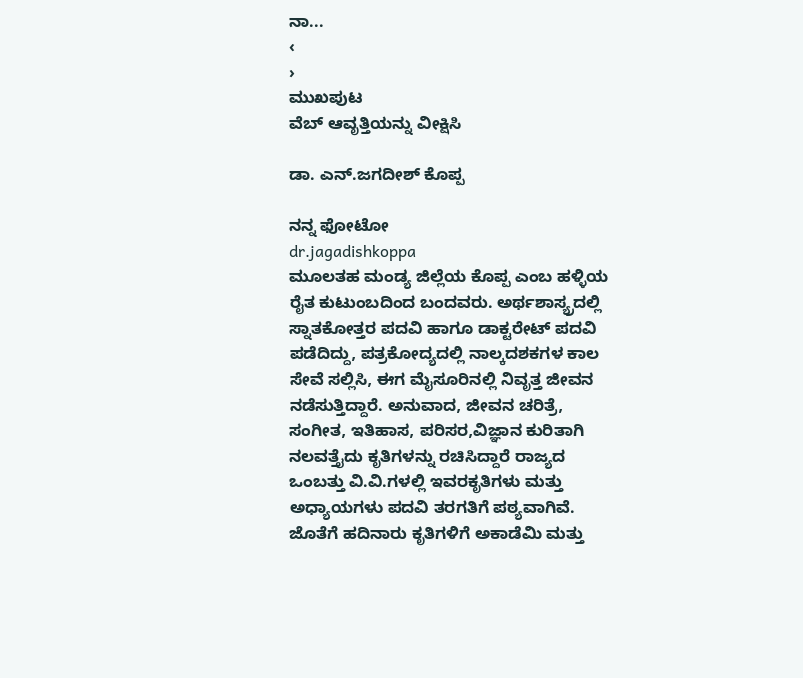ನಾ...
‹
›
ಮುಖಪುಟ
ವೆಬ್‌ ಆವೃತ್ತಿಯನ್ನು ವೀಕ್ಷಿಸಿ

ಡಾ. ಎನ್.ಜಗದೀಶ್ ಕೊಪ್ಪ

ನನ್ನ ಫೋಟೋ
dr.jagadishkoppa
ಮೂಲತಹ ಮಂಡ್ಯ ಜಿಲ್ಲೆಯ ಕೊಪ್ಪ ಎಂಬ ಹಳ್ಳಿಯ ರೈತ ಕುಟುಂಬದಿಂದ ಬಂದವರು. ಅರ್ಥಶಾಸ್ಯ್ರದಲ್ಲಿ ಸ್ನಾತಕೋತ್ತರ ಪದವಿ ಹಾಗೂ ಡಾಕ್ಟರೇಟ್ ಪದವಿ ಪಡೆದಿದ್ದು, ಪತ್ರಕೋದ್ಯದಲ್ಲಿ ನಾಲ್ಕದಶಕಗಳ ಕಾಲ ಸೇವೆ ಸಲ್ಲಿಸಿ, ಈಗ ಮೈಸೂರಿನಲ್ಲಿ ನಿವೃತ್ತ ಜೀವನ ನಡೆಸುತ್ತಿದ್ದಾರೆ. ಅನುವಾದ, ಜೀವನ ಚರಿತ್ರೆ, ಸಂಗೀತ, ಇತಿಹಾಸ, ಪರಿಸರ,ವಿಜ್ಞಾನ ಕುರಿತಾಗಿ ನಲವತ್ತೈದು ಕೃತಿಗಳನ್ನು ರಚಿಸಿದ್ದಾರೆ ರಾಜ್ಯದ ಒಂಬತ್ತು ವಿ.ವಿ.ಗಳಲ್ಲಿ ಇವರ‌ಕೃತಿಗಳು ಮತ್ತು ಅಧ್ಯಾಯಗಳು ಪದವಿ ತರಗತಿಗೆ ಪಠ್ಯವಾಗಿವೆ. ಜೊತೆಗೆ ಹದಿನಾರು ಕೃತಿಗಳಿಗೆ ಅಕಾಡೆಮಿ ಮತ್ತು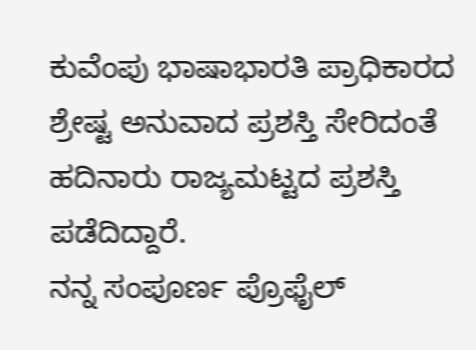ಕುವೆಂಪು ಭಾಷಾಭಾರತಿ ಪ್ರಾಧಿಕಾರದ ಶ್ರೇಷ್ಟ ಅನುವಾದ ಪ್ರಶಸ್ತಿ ಸೇರಿದಂತೆ ಹದಿನಾರು ರಾಜ್ಯಮಟ್ಟದ ಪ್ರಶಸ್ತಿ ಪಡೆದಿದ್ದಾರೆ.
ನನ್ನ ಸಂಪೂರ್ಣ ಪ್ರೊಫೈಲ್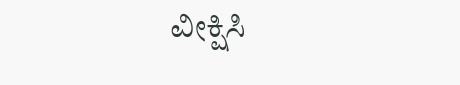ವೀಕ್ಷಿಸಿ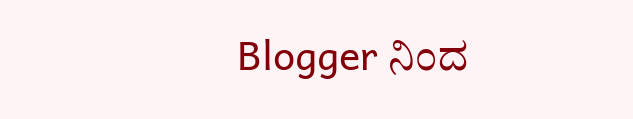Blogger ನಿಂದ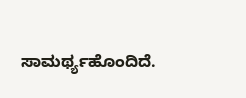ಸಾಮರ್ಥ್ಯಹೊಂದಿದೆ.